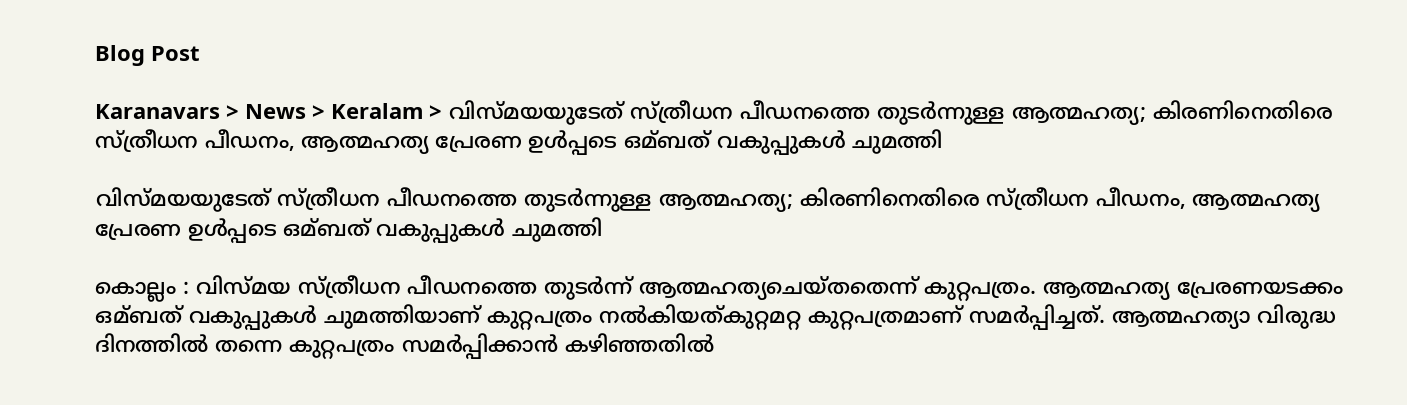Blog Post

Karanavars > News > Keralam > വിസ്മയയുടേത് സ്ത്രീധന പീഡനത്തെ തുടര്‍ന്നുള്ള ആത്മഹത്യ; കിരണിനെതിരെ സ്ത്രീധന പീഡനം, ആത്മഹത്യ പ്രേരണ ഉള്‍പ്പടെ ഒമ്ബത് വകുപ്പുകള്‍ ചുമത്തി

വിസ്മയയുടേത് സ്ത്രീധന പീഡനത്തെ തുടര്‍ന്നുള്ള ആത്മഹത്യ; കിരണിനെതിരെ സ്ത്രീധന പീഡനം, ആത്മഹത്യ പ്രേരണ ഉള്‍പ്പടെ ഒമ്ബത് വകുപ്പുകള്‍ ചുമത്തി

കൊല്ലം : വിസ്മയ സ്ത്രീധന പീഡനത്തെ തുടര്‍ന്ന് ആത്മഹത്യചെയ്തതെന്ന് കുറ്റപത്രം. ആത്മഹത്യ പ്രേരണയടക്കം ഒമ്ബത് വകുപ്പുകള്‍ ചുമത്തിയാണ് കുറ്റപത്രം നല്‍കിയത്കുറ്റമറ്റ കുറ്റപത്രമാണ് സമര്‍പ്പിച്ചത്. ആത്മഹത്യാ വിരുദ്ധ ദിനത്തില്‍ തന്നെ കുറ്റപത്രം സമര്‍പ്പിക്കാന്‍ കഴിഞ്ഞതില്‍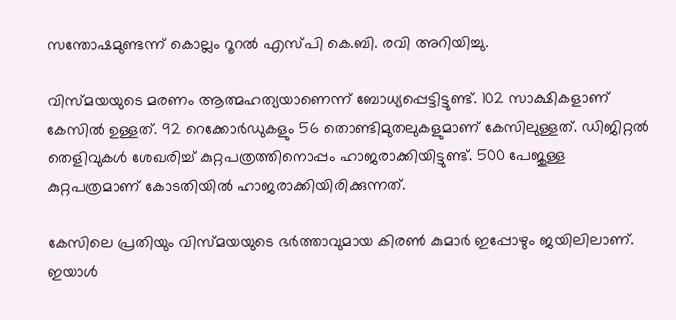സന്തോഷമുണ്ടന്ന് കൊല്ലം റൂറല്‍ എസ്പി കെ.ബി. രവി അറിയിച്ചു.

വിസ്മയയുടെ മരണം ആത്മഹത്യയാണെന്ന് ബോധ്യപ്പെട്ടിട്ടുണ്ട്. 102 സാക്ഷികളാണ് കേസില്‍ ഉള്ളത്. 92 റെക്കോര്‍ഡുകളും 56 തൊണ്ടിമുതലുകളുമാണ് കേസിലുള്ളത്. ഡിജിറ്റല്‍ തെളിവുകള്‍ ശേഖരിച്ച്‌ കുറ്റപത്രത്തിനൊപ്പം ഹാജരാക്കിയിട്ടുണ്ട്. 500 പേജുള്ള കുറ്റപത്രമാണ് കോടതിയില്‍ ഹാജരാക്കിയിരിക്കുന്നത്.

കേസിലെ പ്രതിയും വിസ്മയയുടെ ഭര്‍ത്താവുമായ കിരണ്‍ കുമാര്‍ ഇപ്പോഴും ജയിലിലാണ്. ഇയാള്‍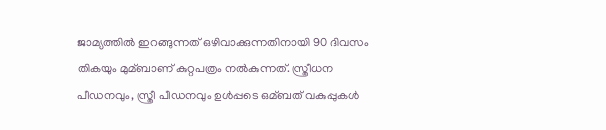ജാമ്യത്തില്‍ ഇറങ്ങുന്നത് ഒഴിവാക്കുന്നതിനായി 90 ദിവസം തികയും മുമ്ബാണ് കുറ്റപത്രം നല്‍കുന്നത്. സ്ത്രീധന പീഡനവും, സ്ത്രീ പീഡനവും ഉള്‍പ്പടെ ഒമ്ബത് വകുപ്പുകള്‍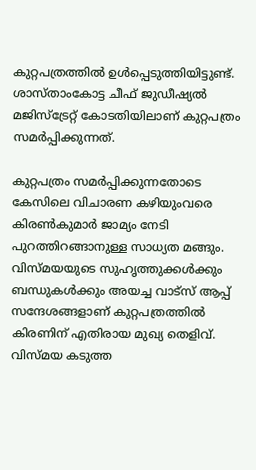കുറ്റപത്രത്തില്‍ ഉള്‍പ്പെടുത്തിയിട്ടുണ്ട്. ശാസ്താംകോട്ട ചീഫ് ജുഡീഷ്യല്‍ മജിസ്‌ട്രേറ്റ് കോടതിയിലാണ് കുറ്റപത്രം സമര്‍പ്പിക്കുന്നത്.

കുറ്റപത്രം സമര്‍പ്പിക്കുന്നതോടെ കേസിലെ വിചാരണ കഴിയുംവരെ കിരണ്‍കുമാര്‍ ജാമ്യം നേടി പുറത്തിറങ്ങാനുള്ള സാധ്യത മങ്ങും. വിസ്മയയുടെ സുഹൃത്തുക്കള്‍ക്കും ബന്ധുകള്‍ക്കും അയച്ച വാട്‌സ് ആപ്പ് സന്ദേശങ്ങളാണ് കുറ്റപത്രത്തില്‍ കിരണിന് എതിരായ മുഖ്യ തെളിവ്. വിസ്മയ കടുത്ത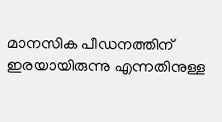മാനസിക പീഡനത്തിന് ഇരയായിരുന്നു എന്നതിനുള്ള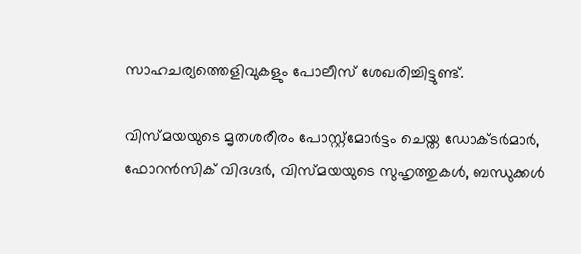സാഹചര്യത്തെളിവുകളും പോലീസ് ശേഖരിച്ചിട്ടുണ്ട്.

വിസ്മയയുടെ മൃതശരീരം പോസ്റ്റ്‌മോര്‍ട്ടം ചെയ്ത ഡോക്ടര്‍മാര്‍, ഫോറന്‍സിക് വിദഗ്ദര്‍, വിസ്മയയുടെ സുഹൃത്തുകള്‍, ബന്ധുക്കള്‍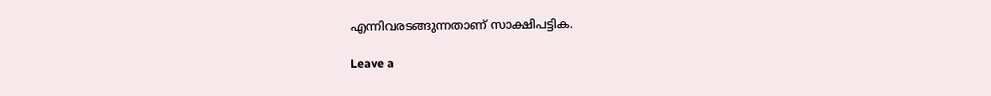എന്നിവരടങ്ങുന്നതാണ് സാക്ഷിപട്ടിക.

Leave a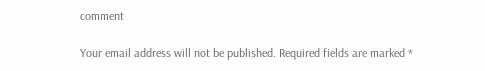comment

Your email address will not be published. Required fields are marked *